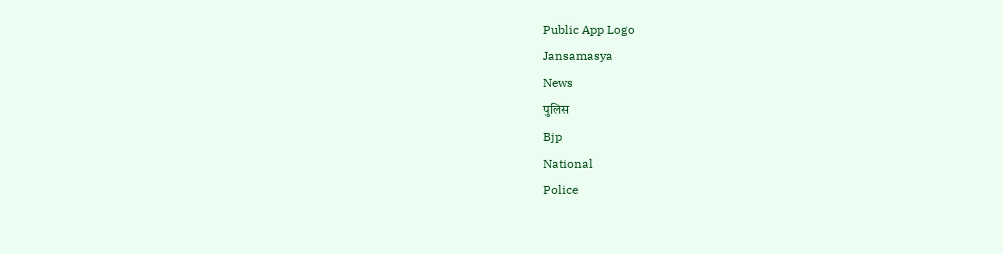Public App Logo
Jansamasya
News
पुलिस
Bjp
National
Police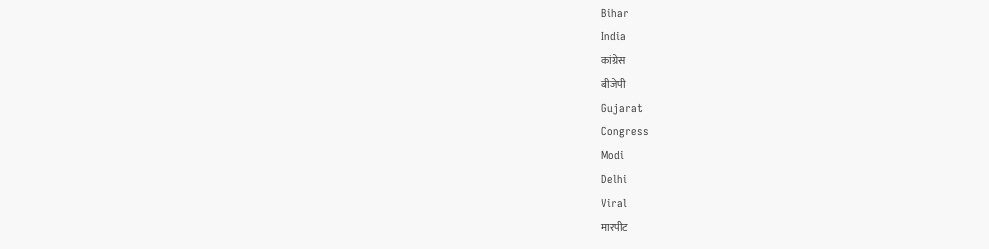Bihar
India
कांग्रेस
बीजेपी
Gujarat
Congress
Modi
Delhi
Viral
मारपीट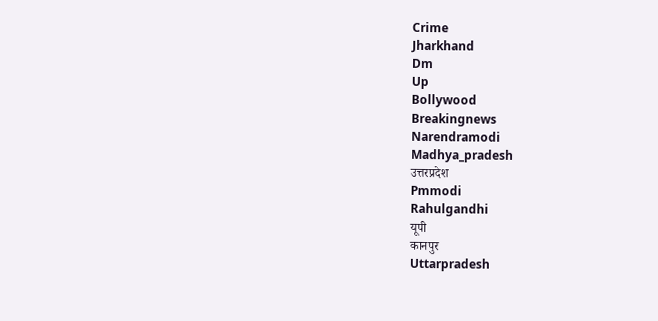Crime
Jharkhand
Dm
Up
Bollywood
Breakingnews
Narendramodi
Madhya_pradesh
उत्तरप्रदेश
Pmmodi
Rahulgandhi
यूपी
कानपुर
Uttarpradesh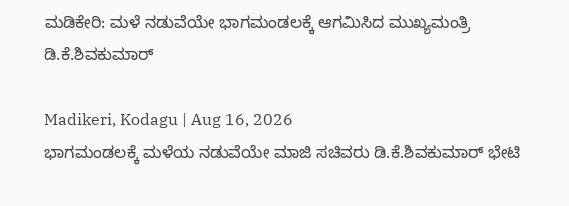ಮಡಿಕೇರಿ: ಮಳೆ ನಡುವೆಯೇ ಭಾಗಮಂಡಲಕ್ಕೆ ಆಗಮಿಸಿದ ಮುಖ್ಯಮಂತ್ರಿ ಡಿ.ಕೆ.ಶಿವಕುಮಾರ್

Madikeri, Kodagu | Aug 16, 2026
ಭಾಗಮಂಡಲಕ್ಕೆ ಮಳೆಯ ನಡುವೆಯೇ ಮಾಜಿ ಸಚಿವರು ಡಿ.ಕೆ.ಶಿವಕುಮಾರ್ ಭೇಟಿ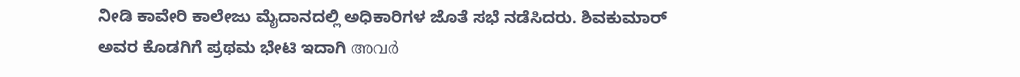ನೀಡಿ ಕಾವೇರಿ ಕಾಲೇಜು ಮೈದಾನದಲ್ಲಿ ಅಧಿಕಾರಿಗಳ ಜೊತೆ ಸಭೆ ನಡೆಸಿದರು. ಶಿವಕುಮಾರ್ ಅವರ ಕೊಡಗಿಗೆ ಪ್ರಥಮ ಭೇಟಿ ಇದಾಗಿ അവർ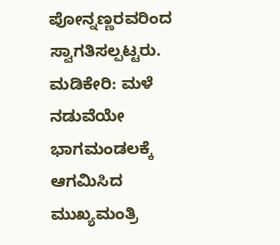ಪೋನ್ನಣ್ಣರವರಿಂದ ಸ್ವಾಗತಿಸಲ್ಪಟ್ಟರು.
ಮಡಿಕೇರಿ: ಮಳೆ ನಡುವೆಯೇ ಭಾಗಮಂಡಲಕ್ಕೆ ಆಗಮಿಸಿದ ಮುಖ್ಯಮಂತ್ರಿ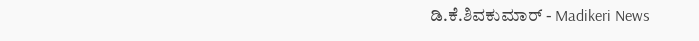ಡಿ.ಕೆ.ಶಿವಕುಮಾರ್ - Madikeri News